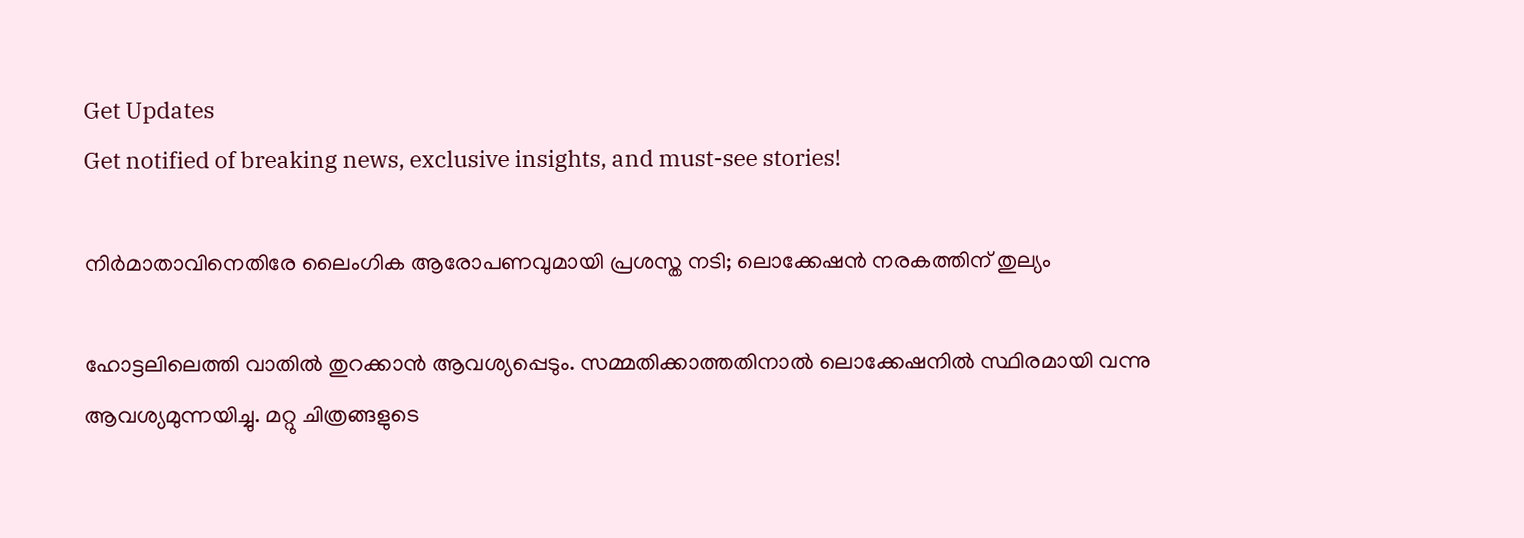Get Updates
Get notified of breaking news, exclusive insights, and must-see stories!

നിര്‍മാതാവിനെതിരേ ലൈംഗിക ആരോപണവുമായി പ്രശസ്ത നടി; ലൊക്കേഷന്‍ നരകത്തിന് തുല്യം

ഹോട്ടലിലെത്തി വാതില്‍ തുറക്കാന്‍ ആവശ്യപ്പെടും. സമ്മതിക്കാത്തതിനാല്‍ ലൊക്കേഷനില്‍ സ്ഥിരമായി വന്നു ആവശ്യമുന്നയിച്ചു. മറ്റു ചിത്രങ്ങളുടെ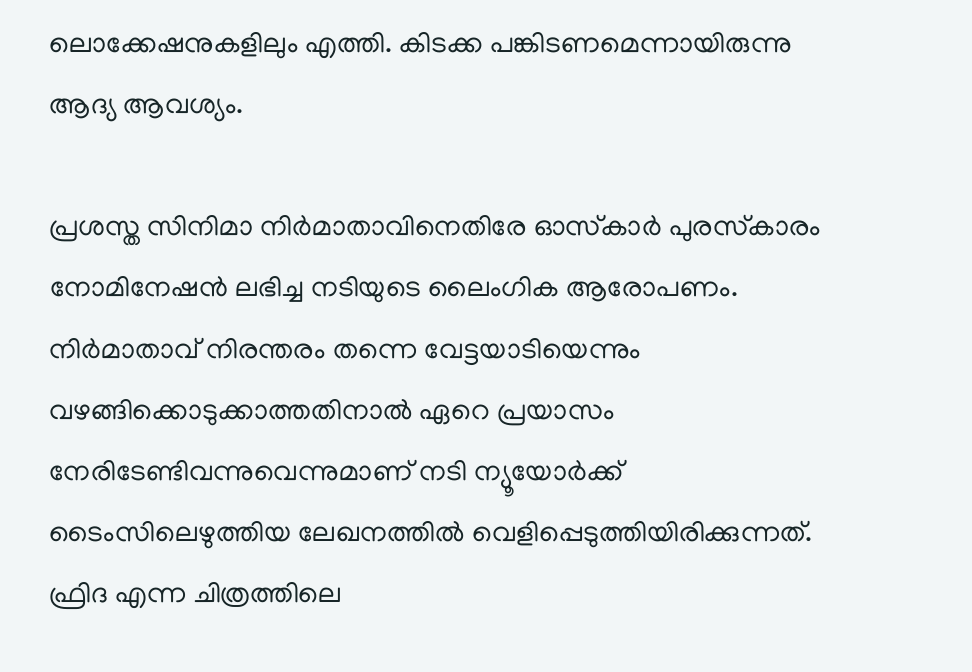ലൊക്കേഷനുകളിലും എത്തി. കിടക്ക പങ്കിടണമെന്നായിരുന്നു ആദ്യ ആവശ്യം.

പ്രശസ്ത സിനിമാ നിര്‍മാതാവിനെതിരേ ഓസ്‌കാര്‍ പുരസ്‌കാരം നോമിനേഷന്‍ ലഭിച്ച നടിയുടെ ലൈംഗിക ആരോപണം. നിര്‍മാതാവ് നിരന്തരം തന്നെ വേട്ടയാടിയെന്നും വഴങ്ങിക്കൊടുക്കാത്തതിനാല്‍ ഏറെ പ്രയാസം നേരിടേണ്ടിവന്നുവെന്നുമാണ് നടി ന്യൂയോര്‍ക്ക് ടൈംസിലെഴുത്തിയ ലേഖനത്തില്‍ വെളിപ്പെടുത്തിയിരിക്കുന്നത്. ഫ്രിദ എന്ന ചിത്രത്തിലെ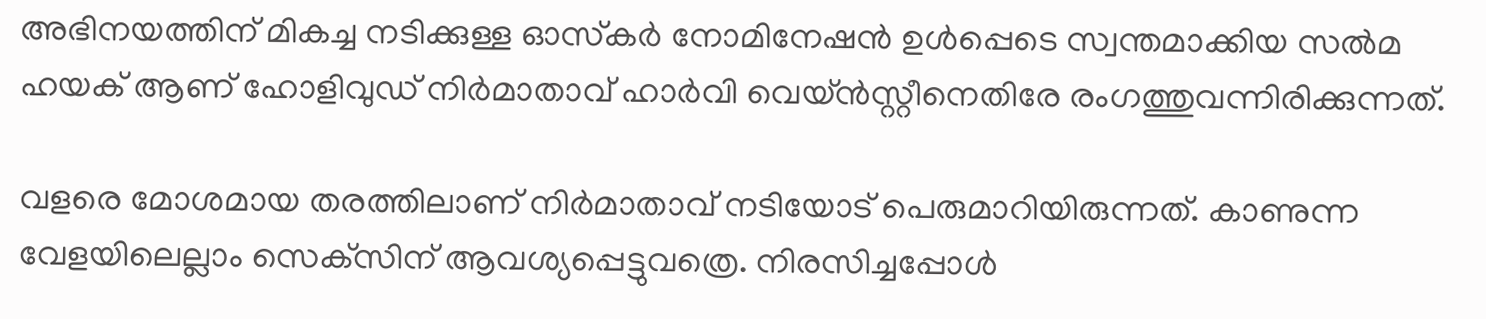അഭിനയത്തിന് മികച്ച നടിക്കുള്ള ഓസ്‌കര്‍ നോമിനേഷന്‍ ഉള്‍പ്പെടെ സ്വന്തമാക്കിയ സല്‍മ ഹയക് ആണ് ഹോളിവുഡ് നിര്‍മാതാവ് ഹാര്‍വി വെയ്ന്‍സ്റ്റീനെതിരേ രംഗത്തുവന്നിരിക്കുന്നത്.

വളരെ മോശമായ തരത്തിലാണ് നിര്‍മാതാവ് നടിയോട് പെരുമാറിയിരുന്നത്. കാണുന്ന വേളയിലെല്ലാം സെക്‌സിന് ആവശ്യപ്പെട്ടുവത്രെ. നിരസിച്ചപ്പോള്‍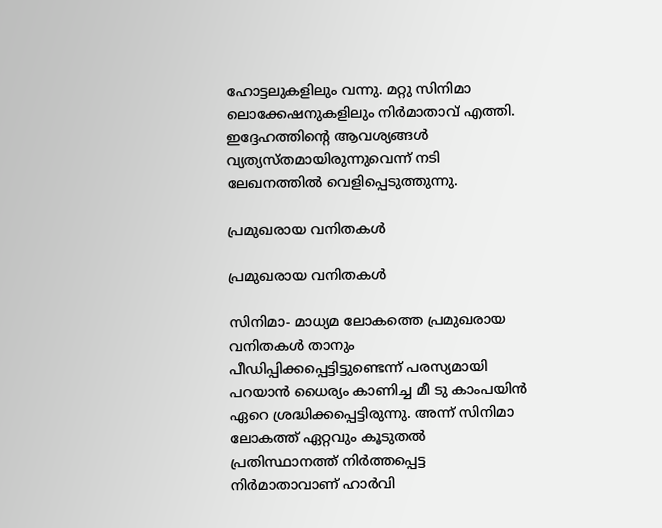ഹോട്ടലുകളിലും വന്നു. മറ്റു സിനിമാ ലൊക്കേഷനുകളിലും നിര്‍മാതാവ് എത്തി. ഇദ്ദേഹത്തിന്റെ ആവശ്യങ്ങള്‍ വ്യത്യസ്തമായിരുന്നുവെന്ന് നടി ലേഖനത്തില്‍ വെളിപ്പെടുത്തുന്നു.

പ്രമുഖരായ വനിതകള്‍

പ്രമുഖരായ വനിതകള്‍

സിനിമാ- മാധ്യമ ലോകത്തെ പ്രമുഖരായ വനിതകള്‍ താനും പീഡിപ്പിക്കപ്പെട്ടിട്ടുണ്ടെന്ന് പരസ്യമായി പറയാന്‍ ധൈര്യം കാണിച്ച മീ ടു കാംപയിന്‍ ഏറെ ശ്രദ്ധിക്കപ്പെട്ടിരുന്നു. അന്ന് സിനിമാ ലോകത്ത് ഏറ്റവും കൂടുതല്‍ പ്രതിസ്ഥാനത്ത് നിര്‍ത്തപ്പെട്ട നിര്‍മാതാവാണ് ഹാര്‍വി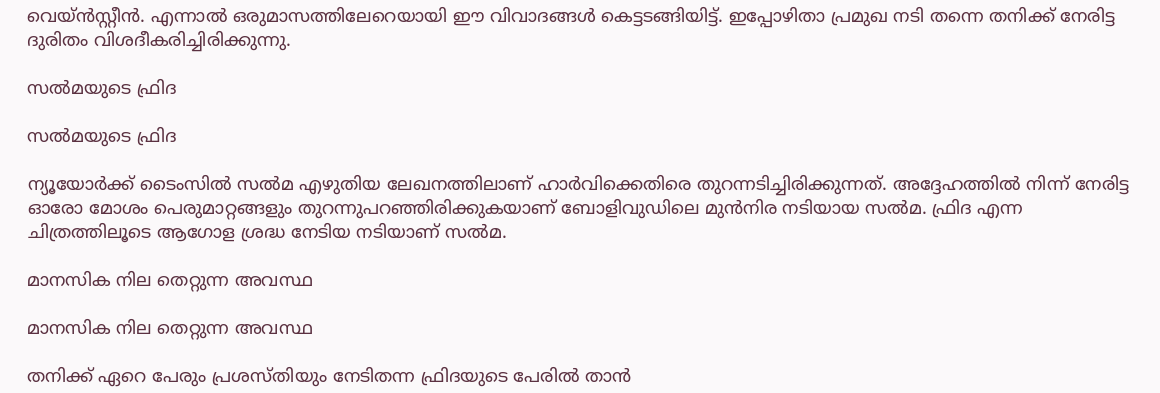വെയ്ന്‍സ്റ്റീന്‍. എന്നാല്‍ ഒരുമാസത്തിലേറെയായി ഈ വിവാദങ്ങള്‍ കെട്ടടങ്ങിയിട്ട്. ഇപ്പോഴിതാ പ്രമുഖ നടി തന്നെ തനിക്ക് നേരിട്ട ദുരിതം വിശദീകരിച്ചിരിക്കുന്നു.

സല്‍മയുടെ ഫ്രിദ

സല്‍മയുടെ ഫ്രിദ

ന്യൂയോര്‍ക്ക് ടൈംസില്‍ സല്‍മ എഴുതിയ ലേഖനത്തിലാണ് ഹാര്‍വിക്കെതിരെ തുറന്നടിച്ചിരിക്കുന്നത്. അദ്ദേഹത്തില്‍ നിന്ന് നേരിട്ട ഓരോ മോശം പെരുമാറ്റങ്ങളും തുറന്നുപറഞ്ഞിരിക്കുകയാണ് ബോളിവുഡിലെ മുന്‍നിര നടിയായ സല്‍മ. ഫ്രിദ എന്ന ചിത്രത്തിലൂടെ ആഗോള ശ്രദ്ധ നേടിയ നടിയാണ് സല്‍മ.

മാനസിക നില തെറ്റുന്ന അവസ്ഥ

മാനസിക നില തെറ്റുന്ന അവസ്ഥ

തനിക്ക് ഏറെ പേരും പ്രശസ്തിയും നേടിതന്ന ഫ്രിദയുടെ പേരില്‍ താന്‍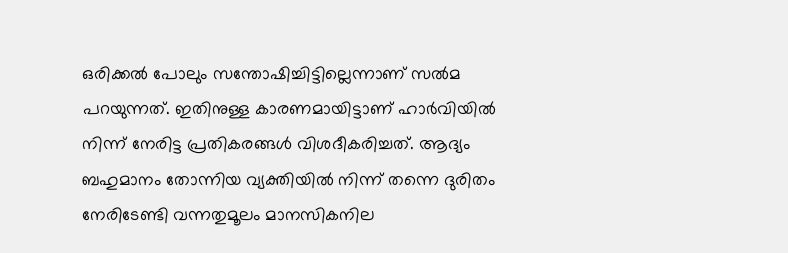ഒരിക്കല്‍ പോലും സന്തോഷിച്ചിട്ടില്ലെന്നാണ് സല്‍മ പറയുന്നത്. ഇതിനുള്ള കാരണമായിട്ടാണ് ഹാര്‍വിയില്‍ നിന്ന് നേരിട്ട പ്രതികരങ്ങള്‍ വിശദീകരിച്ചത്. ആദ്യം ബഹുമാനം തോന്നിയ വ്യക്തിയില്‍ നിന്ന് തന്നെ ദുരിതം നേരിടേണ്ടി വന്നതുമൂലം മാനസികനില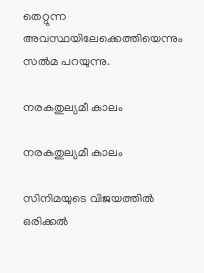തെറ്റുന്ന അവസ്ഥയിലേക്കെത്തിയെന്നും സല്‍മ പറയുന്നു.

നരകതുല്യമീ കാലം

നരകതുല്യമീ കാലം

സിനിമയുടെ വിജയത്തില്‍ ഒരിക്കല്‍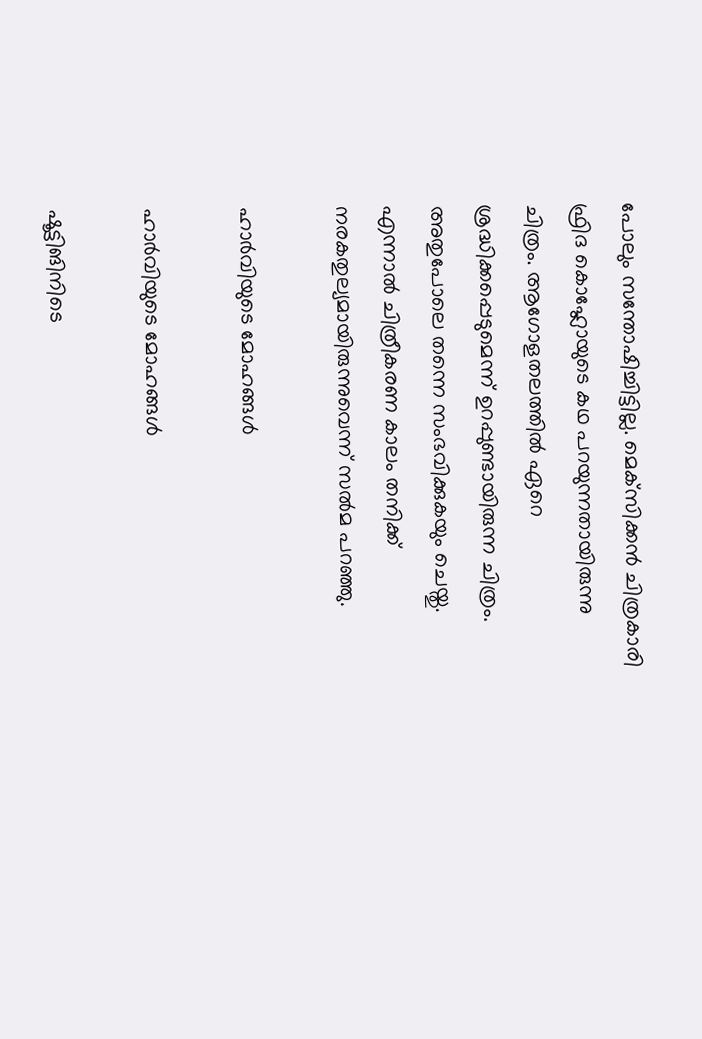പോലും സന്തോഷിച്ചിട്ടില്ല. മെക്‌സിക്കന്‍ ചിത്രകാരി ഫ്രിദ കൊഹ്ലോയുടെ കഥ പറയുന്നതായിരുന്നു ചിത്രം. ആഗോളതലത്തില്‍ ഏറെ ശ്രദ്ധിക്കപ്പെടുമെന്ന് ഉറപ്പുണ്ടായിരുന്ന ചിത്രം. അതുപോലെ തന്നെ സംഭവിക്കുകയും ചെയ്തു. എന്നാല്‍ ചിത്രീകരണ കാലം തനിക്ക് നരകതുല്യമായിരുന്നുവെന്ന് സല്‍മ പറഞ്ഞു.

ഹാര്‍വിയുടെ മോഹങ്ങള്‍

ഹാര്‍വിയുടെ മോഹങ്ങള്‍

ഷൂട്ടിങിനിടെ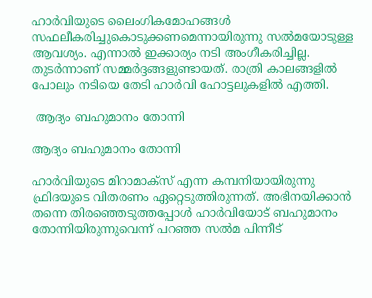ഹാര്‍വിയുടെ ലൈംഗികമോഹങ്ങള്‍ സഫലീകരിച്ചുകൊടുക്കണമെന്നായിരുന്നു സല്‍മയോടുള്ള ആവശ്യം. എന്നാല്‍ ഇക്കാര്യം നടി അംഗീകരിച്ചില്ല. തുടര്‍ന്നാണ് സമ്മര്‍ദ്ദങ്ങളുണ്ടായത്. രാത്രി കാലങ്ങളില്‍ പോലും നടിയെ തേടി ഹാര്‍വി ഹോട്ടലുകളില്‍ എത്തി.

 ആദ്യം ബഹുമാനം തോന്നി

ആദ്യം ബഹുമാനം തോന്നി

ഹാര്‍വിയുടെ മിറാമാക്‌സ് എന്ന കമ്പനിയായിരുന്നു ഫ്രിദയുടെ വിതരണം ഏറ്റെടുത്തിരുന്നത്. അഭിനയിക്കാന്‍ തന്നെ തിരഞ്ഞെടുത്തപ്പോള്‍ ഹാര്‍വിയോട് ബഹുമാനം തോന്നിയിരുന്നുവെന്ന് പറഞ്ഞ സല്‍മ പിന്നീട്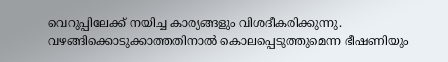വെറുപ്പിലേക്ക് നയിച്ച കാര്യങ്ങളും വിശദീകരിക്കുന്നു. വഴങ്ങിക്കൊടുക്കാത്തതിനാല്‍ കൊലപ്പെടുത്തുമെന്ന ഭീഷണിയും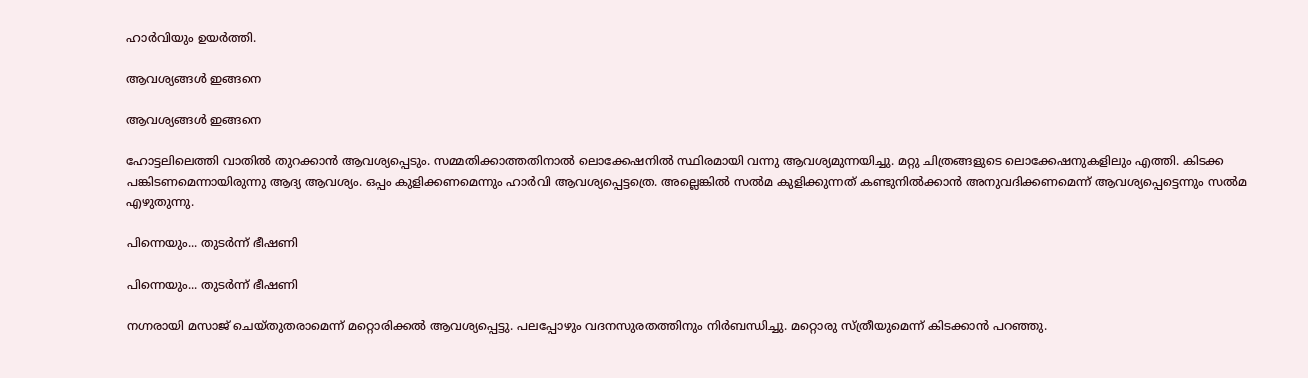ഹാര്‍വിയും ഉയര്‍ത്തി.

ആവശ്യങ്ങള്‍ ഇങ്ങനെ

ആവശ്യങ്ങള്‍ ഇങ്ങനെ

ഹോട്ടലിലെത്തി വാതില്‍ തുറക്കാന്‍ ആവശ്യപ്പെടും. സമ്മതിക്കാത്തതിനാല്‍ ലൊക്കേഷനില്‍ സ്ഥിരമായി വന്നു ആവശ്യമുന്നയിച്ചു. മറ്റു ചിത്രങ്ങളുടെ ലൊക്കേഷനുകളിലും എത്തി. കിടക്ക പങ്കിടണമെന്നായിരുന്നു ആദ്യ ആവശ്യം. ഒപ്പം കുളിക്കണമെന്നും ഹാര്‍വി ആവശ്യപ്പെട്ടത്രെ. അല്ലെങ്കില്‍ സല്‍മ കുളിക്കുന്നത് കണ്ടുനില്‍ക്കാന്‍ അനുവദിക്കണമെന്ന് ആവശ്യപ്പെട്ടെന്നും സല്‍മ എഴുതുന്നു.

പിന്നെയും... തുടര്‍ന്ന് ഭീഷണി

പിന്നെയും... തുടര്‍ന്ന് ഭീഷണി

നഗ്നരായി മസാജ് ചെയ്തുതരാമെന്ന് മറ്റൊരിക്കല്‍ ആവശ്യപ്പെട്ടു. പലപ്പോഴും വദനസുരതത്തിനും നിര്‍ബന്ധിച്ചു. മറ്റൊരു സ്ത്രീയുമെന്ന് കിടക്കാന്‍ പറഞ്ഞു.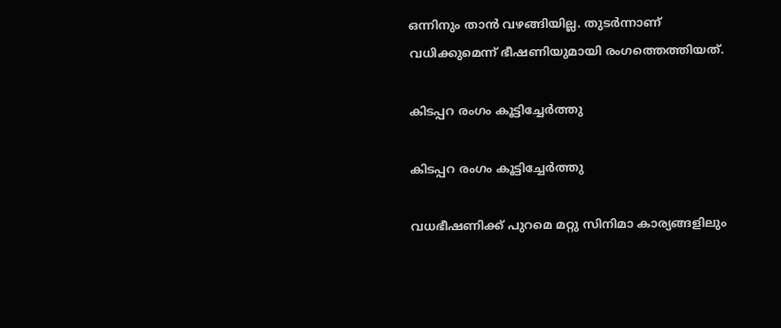ഒന്നിനും താന്‍ വഴങ്ങിയില്ല. തുടര്‍ന്നാണ് വധിക്കുമെന്ന് ഭീഷണിയുമായി രംഗത്തെത്തിയത്.

കിടപ്പറ രംഗം കൂട്ടിച്ചേര്‍ത്തു

കിടപ്പറ രംഗം കൂട്ടിച്ചേര്‍ത്തു

വധഭീഷണിക്ക് പുറമെ മറ്റു സിനിമാ കാര്യങ്ങളിലും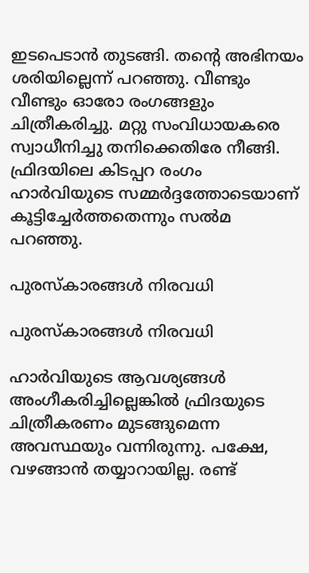ഇടപെടാന്‍ തുടങ്ങി. തന്റെ അഭിനയം ശരിയില്ലെന്ന് പറഞ്ഞു. വീണ്ടും വീണ്ടും ഓരോ രംഗങ്ങളും ചിത്രീകരിച്ചു. മറ്റു സംവിധായകരെ സ്വാധീനിച്ചു തനിക്കെതിരേ നീങ്ങി. ഫ്രിദയിലെ കിടപ്പറ രംഗം ഹാര്‍വിയുടെ സമ്മര്‍ദ്ദത്തോടെയാണ് കൂട്ടിച്ചേര്‍ത്തതെന്നും സല്‍മ പറഞ്ഞു.

പുരസ്‌കാരങ്ങള്‍ നിരവധി

പുരസ്‌കാരങ്ങള്‍ നിരവധി

ഹാര്‍വിയുടെ ആവശ്യങ്ങള്‍ അംഗീകരിച്ചില്ലെങ്കില്‍ ഫ്രിദയുടെ ചിത്രീകരണം മുടങ്ങുമെന്ന അവസ്ഥയും വന്നിരുന്നു. പക്ഷേ, വഴങ്ങാന്‍ തയ്യാറായില്ല. രണ്ട്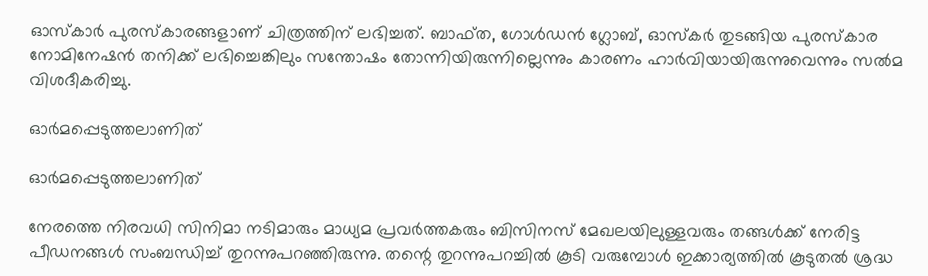ഓസ്‌കാര്‍ പുരസ്‌കാരങ്ങളാണ് ചിത്രത്തിന് ലഭിച്ചത്. ബാഫ്ത, ഗോള്‍ഡന്‍ ഗ്ലോബ്, ഓസ്‌കര്‍ തുടങ്ങിയ പുരസ്‌കാര നോമിനേഷന്‍ തനിക്ക് ലഭിച്ചെങ്കിലും സന്തോഷം തോന്നിയിരുന്നില്ലെന്നും കാരണം ഹാര്‍വിയായിരുന്നുവെന്നും സല്‍മ വിശദീകരിച്ചു.

ഓര്‍മപ്പെടുത്തലാണിത്

ഓര്‍മപ്പെടുത്തലാണിത്

നേരത്തെ നിരവധി സിനിമാ നടിമാരും മാധ്യമ പ്രവര്‍ത്തകരും ബിസിനസ് മേഖലയിലുള്ളവരും തങ്ങള്‍ക്ക് നേരിട്ട പീഡനങ്ങള്‍ സംബന്ധിച്ച് തുറന്നുപറഞ്ഞിരുന്നു. തന്റെ തുറന്നുപറച്ചില്‍ കൂടി വരുമ്പോള്‍ ഇക്കാര്യത്തില്‍ കൂടുതല്‍ ശ്രദ്ധ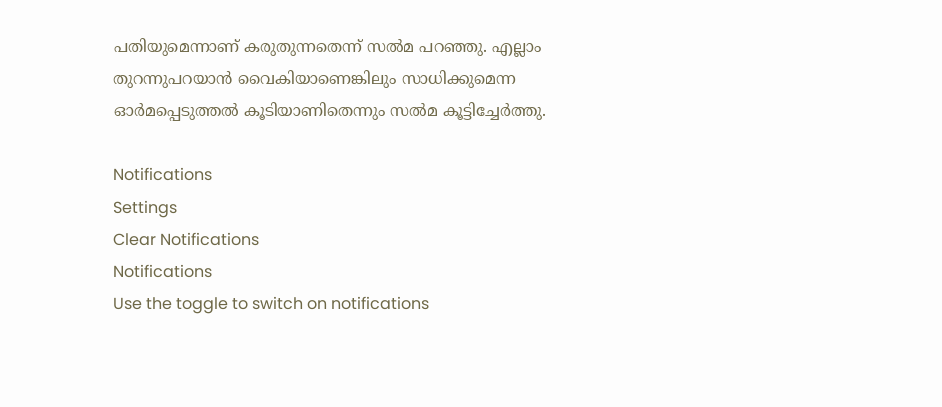പതിയുമെന്നാണ് കരുതുന്നതെന്ന് സല്‍മ പറഞ്ഞു. എല്ലാം തുറന്നുപറയാന്‍ വൈകിയാണെങ്കിലും സാധിക്കുമെന്ന ഓര്‍മപ്പെടുത്തല്‍ കൂടിയാണിതെന്നും സല്‍മ കൂട്ടിച്ചേര്‍ത്തു.

Notifications
Settings
Clear Notifications
Notifications
Use the toggle to switch on notifications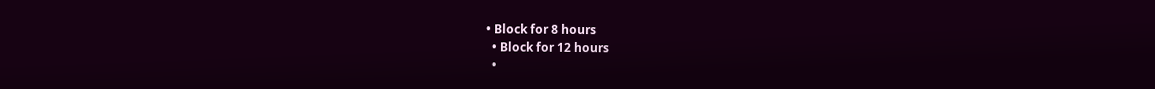• Block for 8 hours
  • Block for 12 hours
  •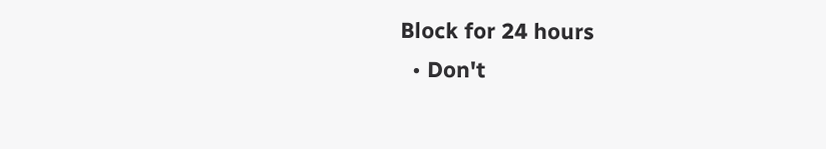Block for 24 hours
  • Don't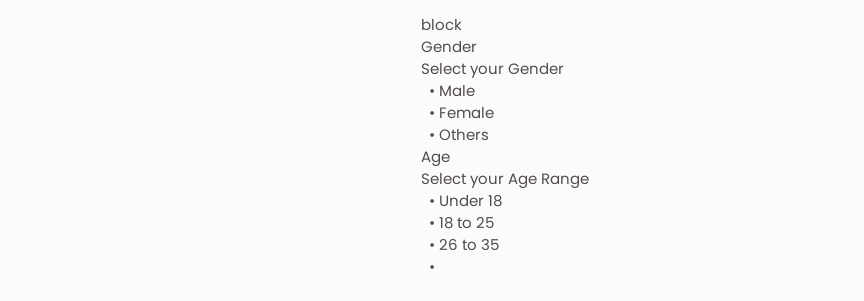block
Gender
Select your Gender
  • Male
  • Female
  • Others
Age
Select your Age Range
  • Under 18
  • 18 to 25
  • 26 to 35
  •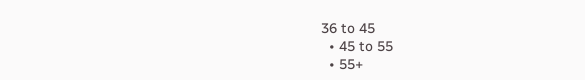36 to 45
  • 45 to 55
  • 55+